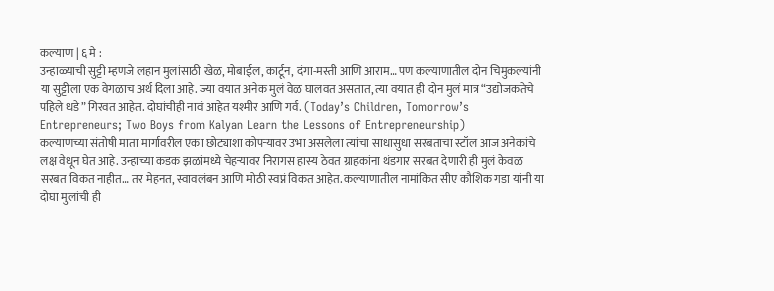कल्याण | ६ मे :
उन्हाळ्याची सुट्टी म्हणजे लहान मुलांसाठी खेळ, मोबाईल, कार्टून, दंगा-मस्ती आणि आराम… पण कल्याणातील दोन चिमुकल्यांनी या सुट्टीला एक वेगळाच अर्थ दिला आहे. ज्या वयात अनेक मुलं वेळ घालवत असतात, त्या वयात ही दोन मुलं मात्र “उद्योजकतेचे पहिले धडे” गिरवत आहेत. दोघांचीही नावं आहेत यश्मीर आणि गर्व. (Today’s Children, Tomorrow’s Entrepreneurs; Two Boys from Kalyan Learn the Lessons of Entrepreneurship)
कल्याणच्या संतोषी माता मार्गावरील एका छोट्याशा कोपऱ्यावर उभा असलेला त्यांचा साधासुधा सरबताचा स्टॉल आज अनेकांचे लक्ष वेधून घेत आहे. उन्हाच्या कडक झळांमध्ये चेहऱ्यावर निरागस हास्य ठेवत ग्राहकांना थंडगार सरबत देणारी ही मुलं केवळ सरबत विकत नाहीत… तर मेहनत, स्वावलंबन आणि मोठी स्वप्नं विकत आहेत. कल्याणातील नामांकित सीए कौशिक गडा यांनी या दोघा मुलांची ही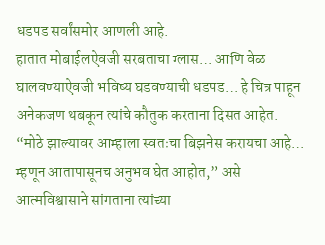धडपड सर्वांसमोर आणली आहे.
हातात मोबाईलऐवजी सरबताचा ग्लास… आणि वेळ घालवण्याऐवजी भविष्य घडवण्याची धडपड… हे चित्र पाहून अनेकजण थबकून त्यांचे कौतुक करताना दिसत आहेत.
“मोठे झाल्यावर आम्हाला स्वतःचा बिझनेस करायचा आहे… म्हणून आतापासूनच अनुभव घेत आहोत,” असे आत्मविश्वासाने सांगताना त्यांच्या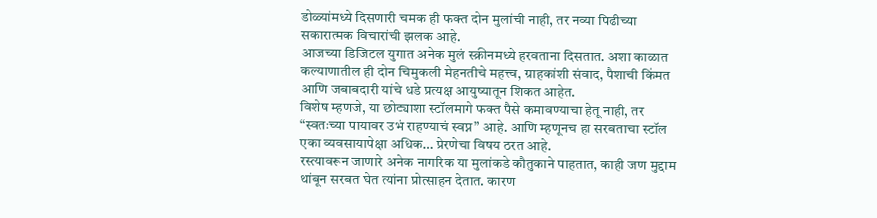डोळ्यांमध्ये दिसणारी चमक ही फक्त दोन मुलांची नाही, तर नव्या पिढीच्या सकारात्मक विचारांची झलक आहे.
आजच्या डिजिटल युगात अनेक मुलं स्क्रीनमध्ये हरवताना दिसतात. अशा काळात कल्याणातील ही दोन चिमुकली मेहनतीचे महत्त्व, ग्राहकांशी संवाद, पैशाची किंमत आणि जबाबदारी यांचे धडे प्रत्यक्ष आयुष्यातून शिकत आहेत.
विशेष म्हणजे, या छोट्याशा स्टॉलमागे फक्त पैसे कमावण्याचा हेतू नाही, तर “स्वतःच्या पायावर उभं राहण्याचं स्वप्न” आहे. आणि म्हणूनच हा सरबताचा स्टॉल एका व्यवसायापेक्षा अधिक… प्रेरणेचा विषय ठरत आहे.
रस्त्यावरून जाणारे अनेक नागरिक या मुलांकडे कौतुकाने पाहतात, काही जण मुद्दाम थांबून सरबत घेत त्यांना प्रोत्साहन देतात. कारण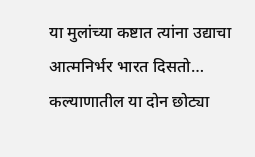या मुलांच्या कष्टात त्यांना उद्याचा आत्मनिर्भर भारत दिसतो…
कल्याणातील या दोन छोट्या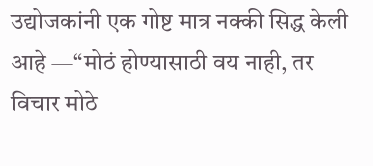उद्योजकांनी एक गोष्ट मात्र नक्की सिद्ध केली आहे —“मोठं होण्यासाठी वय नाही, तर विचार मोठे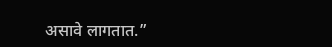असावे लागतात.”